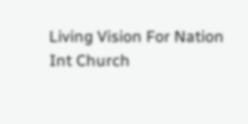Living Vision For Nation Int Church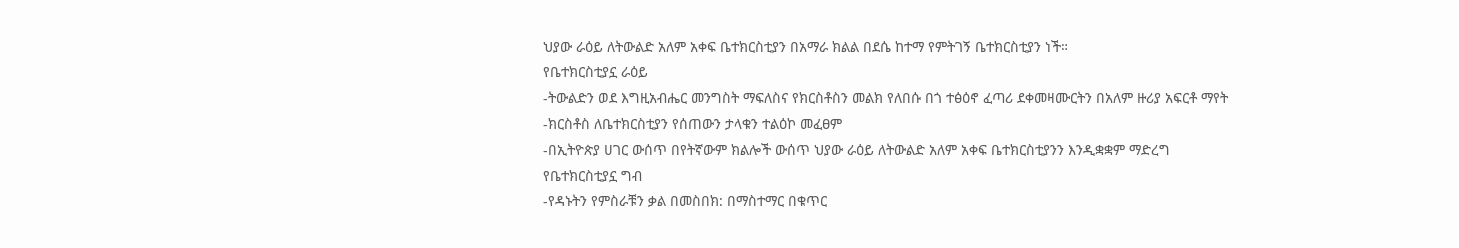ህያው ራዕይ ለትውልድ አለም አቀፍ ቤተክርስቲያን በአማራ ክልል በደሴ ከተማ የምትገኝ ቤተክርስቲያን ነች።
የቤተክርስቲያኗ ራዕይ
-ትውልድን ወደ እግዚአብሔር መንግስት ማፍለስና የክርስቶስን መልክ የለበሱ በጎ ተፅዕኖ ፈጣሪ ደቀመዛሙርትን በአለም ዙሪያ አፍርቶ ማየት
-ክርስቶስ ለቤተክርስቲያን የሰጠውን ታላቁን ተልዕኮ መፈፀም
-በኢትዮጵያ ሀገር ውሰጥ በየትኛውም ክልሎች ውሰጥ ህያው ራዕይ ለትውልድ አለም አቀፍ ቤተክርስቲያንን እንዲቋቋም ማድረግ
የቤተክርስቲያኗ ግብ
-የዳኑትን የምስራቹን ቃል በመስበክ: በማስተማር በቁጥር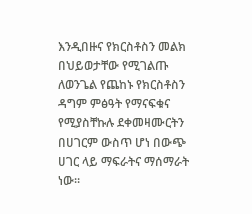እንዲበዙና የክርስቶስን መልክ በህይወታቸው የሚገልጡ ለወንጌል የጨከኑ የክርስቶስን ዳግም ምፅዓት የማናፍቁና የሚያስቸኩሉ ደቀመዛሙርትን በሀገርም ውስጥ ሆነ በውጭ ሀገር ላይ ማፍራትና ማሰማራት ነው።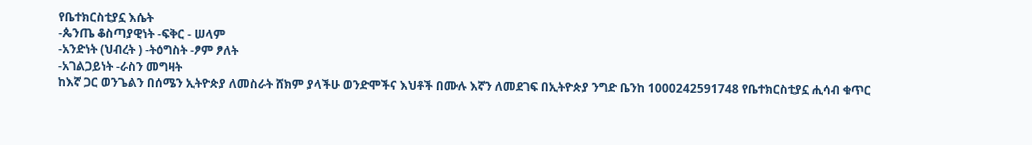የቤተክርስቲያኗ እሴት
-ጴንጤ ቆስጣያዊነት -ፍቅር - ሠላም
-አንድነት (ህብረት ) -ትዕግስት -ፆም ፆለት
-አገልጋይነት -ራስን መግዛት
ከእኛ ጋር ወንጌልን በሰሜን ኢትዮጵያ ለመስራት ሸክም ያላችሁ ወንድሞችና እህቶች በሙሉ እኛን ለመደገፍ በኢትዮጵያ ንግድ ቤንከ 1000242591748 የቤተክርስቲያኗ ሒሳብ ቁጥር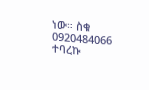ነው። ስቁ 0920484066 ተባረኩ